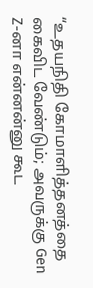“உதயநிதி கோமாளித்தனத்தை கைவிட வேண்டும்; அவருக்கு Gen Z-னா என்னன்னு கூட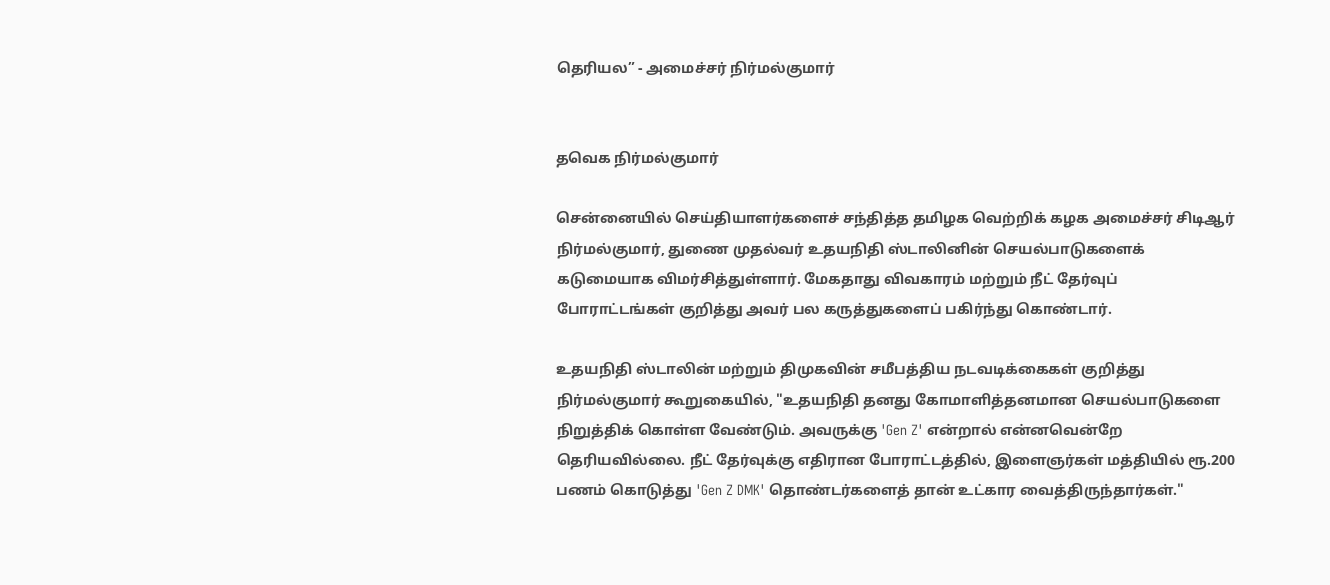தெரியல” - அமைச்சர் நிர்மல்குமார்


தவெக நிர்மல்குமார்

சென்னையில் செய்தியாளர்களைச் சந்தித்த தமிழக வெற்றிக் கழக அமைச்சர் சிடிஆர் நிர்மல்குமார், துணை முதல்வர் உதயநிதி ஸ்டாலினின் செயல்பாடுகளைக் கடுமையாக விமர்சித்துள்ளார். மேகதாது விவகாரம் மற்றும் நீட் தேர்வுப் போராட்டங்கள் குறித்து அவர் பல கருத்துகளைப் பகிர்ந்து கொண்டார்.

உதயநிதி ஸ்டாலின் மற்றும் திமுகவின் சமீபத்திய நடவடிக்கைகள் குறித்து நிர்மல்குமார் கூறுகையில், "உதயநிதி தனது கோமாளித்தனமான செயல்பாடுகளை நிறுத்திக் கொள்ள வேண்டும். அவருக்கு 'Gen Z' என்றால் என்னவென்றே தெரியவில்லை. நீட் தேர்வுக்கு எதிரான போராட்டத்தில், இளைஞர்கள் மத்தியில் ரூ.200 பணம் கொடுத்து 'Gen Z DMK' தொண்டர்களைத் தான் உட்கார வைத்திருந்தார்கள்."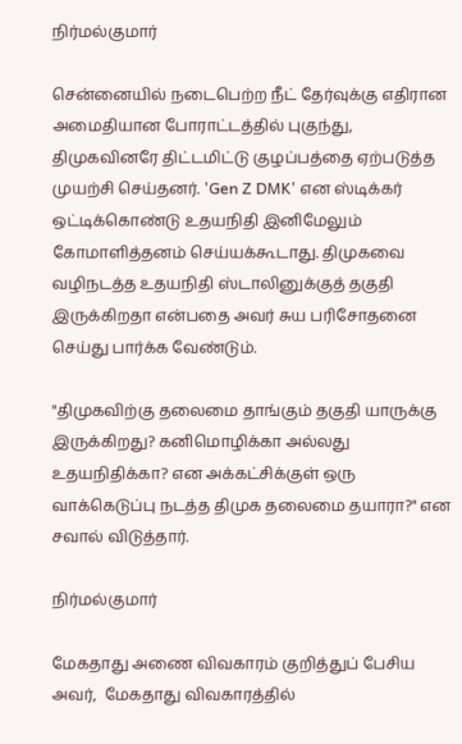நிர்மல்குமார்

சென்னையில் நடைபெற்ற நீட் தேர்வுக்கு எதிரான அமைதியான போராட்டத்தில் புகுந்து, திமுகவினரே திட்டமிட்டு குழப்பத்தை ஏற்படுத்த முயற்சி செய்தனர். 'Gen Z DMK' என ஸ்டிக்கர் ஒட்டிக்கொண்டு உதயநிதி இனிமேலும் கோமாளித்தனம் செய்யக்கூடாது. திமுகவை வழிநடத்த உதயநிதி ஸ்டாலினுக்குத் தகுதி இருக்கிறதா என்பதை அவர் சுய பரிசோதனை செய்து பார்க்க வேண்டும்.

"திமுகவிற்கு தலைமை தாங்கும் தகுதி யாருக்கு இருக்கிறது? கனிமொழிக்கா அல்லது உதயநிதிக்கா? என அக்கட்சிக்குள் ஒரு வாக்கெடுப்பு நடத்த திமுக தலைமை தயாரா?" என சவால் விடுத்தார்.

நிர்மல்குமார்

மேகதாது அணை விவகாரம் குறித்துப் பேசிய அவர்,  மேகதாது விவகாரத்தில்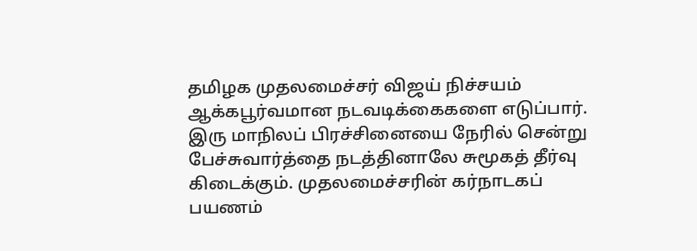தமிழக முதலமைச்சர் விஜய் நிச்சயம் ஆக்கபூர்வமான நடவடிக்கைகளை எடுப்பார். இரு மாநிலப் பிரச்சினையை நேரில் சென்று பேச்சுவார்த்தை நடத்தினாலே சுமூகத் தீர்வு கிடைக்கும். முதலமைச்சரின் கர்நாடகப் பயணம்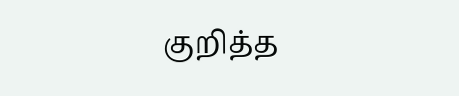குறித்த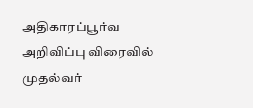அதிகாரப்பூர்வ அறிவிப்பு விரைவில் முதல்வர்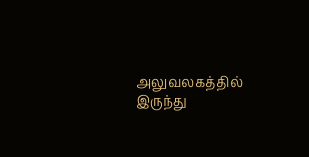அலுவலகத்தில் இருந்து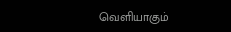வெளியாகும்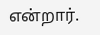என்றார்.